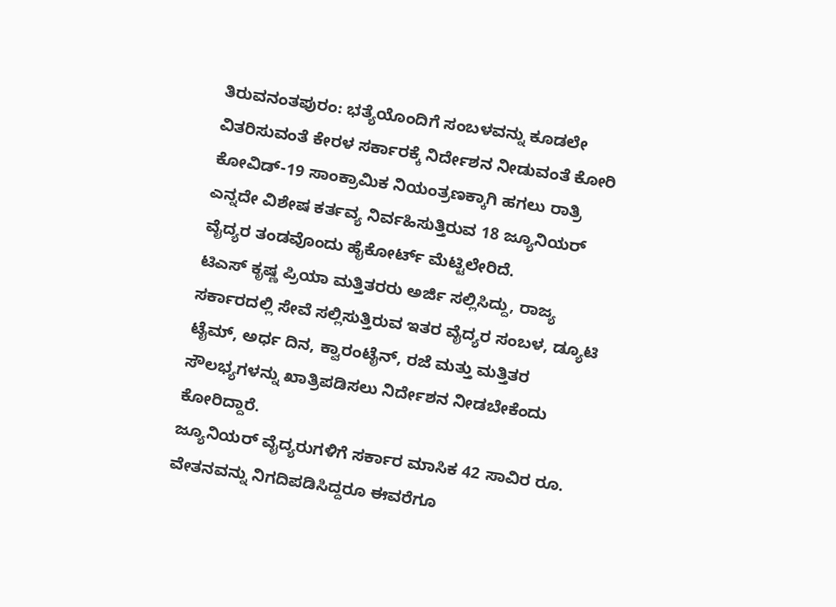ತಿರುವನಂತಪುರಂ: ಭತ್ಯೆಯೊಂದಿಗೆ ಸಂಬಳವನ್ನು ಕೂಡಲೇ ವಿತರಿಸುವಂತೆ ಕೇರಳ ಸರ್ಕಾರಕ್ಕೆ ನಿರ್ದೇಶನ ನೀಡುವಂತೆ ಕೋರಿ ಕೋವಿಡ್-19 ಸಾಂಕ್ರಾಮಿಕ ನಿಯಂತ್ರಣಕ್ಕಾಗಿ ಹಗಲು ರಾತ್ರಿ ಎನ್ನದೇ ವಿಶೇಷ ಕರ್ತವ್ಯ ನಿರ್ವಹಿಸುತ್ತಿರುವ 18 ಜ್ಯೂನಿಯರ್ ವೈದ್ಯರ ತಂಡವೊಂದು ಹೈಕೋರ್ಟ್ ಮೆಟ್ಟಿಲೇರಿದೆ.
ಟಿಎಸ್ ಕೃಷ್ಣ ಪ್ರಿಯಾ ಮತ್ತಿತರರು ಅರ್ಜಿ ಸಲ್ಲಿಸಿದ್ದು, ರಾಜ್ಯ ಸರ್ಕಾರದಲ್ಲಿ ಸೇವೆ ಸಲ್ಲಿಸುತ್ತಿರುವ ಇತರ ವೈದ್ಯರ ಸಂಬಳ, ಡ್ಯೂಟಿ ಟೈಮ್, ಅರ್ಧ ದಿನ, ಕ್ವಾರಂಟೈನ್, ರಜೆ ಮತ್ತು ಮತ್ತಿತರ ಸೌಲಭ್ಯಗಳನ್ನು ಖಾತ್ರಿಪಡಿಸಲು ನಿರ್ದೇಶನ ನೀಡಬೇಕೆಂದು ಕೋರಿದ್ದಾರೆ.
ಜ್ಯೂನಿಯರ್ ವೈದ್ಯರುಗಳಿಗೆ ಸರ್ಕಾರ ಮಾಸಿಕ 42 ಸಾವಿರ ರೂ. ವೇತನವನ್ನು ನಿಗದಿಪಡಿಸಿದ್ದರೂ ಈವರೆಗೂ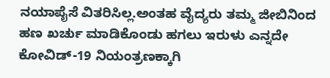ನಯಾಪೈಸೆ ವಿತರಿಸಿಲ್ಲ.ಅಂತಹ ವೈದ್ಯರು ತಮ್ಮ ಜೀಬಿನಿಂದ ಹಣ ಖರ್ಚು ಮಾಡಿಕೊಂಡು ಹಗಲು ಇರುಳು ಎನ್ನದೇ ಕೋವಿಡ್-19 ನಿಯಂತ್ರಣಕ್ಕಾಗಿ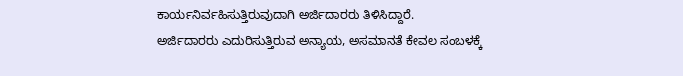ಕಾರ್ಯನಿರ್ವಹಿಸುತ್ತಿರುವುದಾಗಿ ಅರ್ಜಿದಾರರು ತಿಳಿಸಿದ್ದಾರೆ.
ಅರ್ಜಿದಾರರು ಎದುರಿಸುತ್ತಿರುವ ಅನ್ಯಾಯ, ಅಸಮಾನತೆ ಕೇವಲ ಸಂಬಳಕ್ಕೆ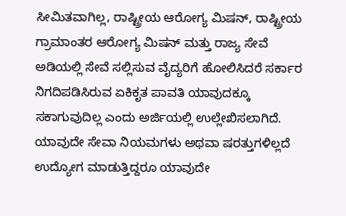ಸೀಮಿತವಾಗಿಲ್ಲ, ರಾಷ್ಟ್ರೀಯ ಆರೋಗ್ಯ ಮಿಷನ್, ರಾಷ್ಟ್ರೀಯ ಗ್ರಾಮಾಂತರ ಆರೋಗ್ಯ ಮಿಷನ್ ಮತ್ತು ರಾಜ್ಯ ಸೇವೆ ಅಡಿಯಲ್ಲಿ ಸೇವೆ ಸಲ್ಲಿಸುವ ವೈದ್ಯರಿಗೆ ಹೋಲಿಸಿದರೆ ಸರ್ಕಾರ ನಿಗದಿಪಡಿಸಿರುವ ಏಕಿಕೃತ ಪಾವತಿ ಯಾವುದಕ್ಕೂ ಸಕಾಗುವುದಿಲ್ಲ ಎಂದು ಅರ್ಜಿಯಲ್ಲಿ ಉಲ್ಲೇಖಿಸಲಾಗಿದೆ.
ಯಾವುದೇ ಸೇವಾ ನಿಯಮಗಳು ಅಥವಾ ಷರತ್ತುಗಳಿಲ್ಲದೆ ಉದ್ಯೋಗ ಮಾಡುತ್ತಿದ್ದರೂ ಯಾವುದೇ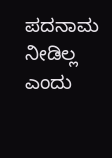ಪದನಾಮ ನೀಡಿಲ್ಲ ಎಂದು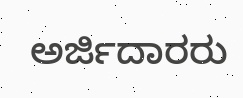ಅರ್ಜಿದಾರರು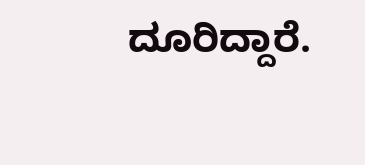ದೂರಿದ್ದಾರೆ.